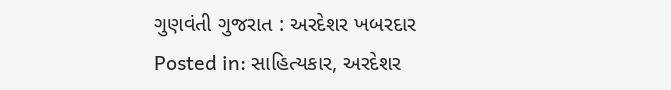ગુણવંતી ગુજરાત : અરદેશર ખબરદાર
Posted in: સાહિત્યકાર, અરદેશર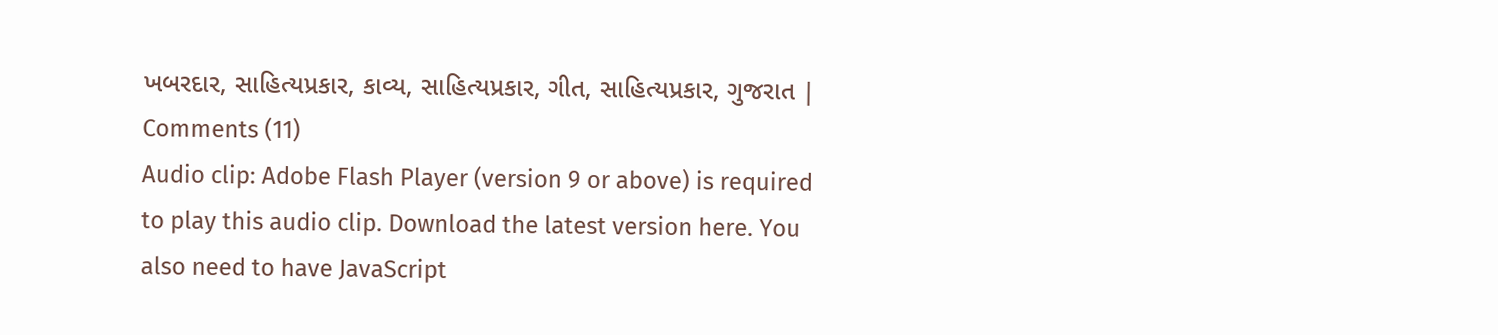ખબરદાર, સાહિત્યપ્રકાર, કાવ્ય, સાહિત્યપ્રકાર, ગીત, સાહિત્યપ્રકાર, ગુજરાત | Comments (11)
Audio clip: Adobe Flash Player (version 9 or above) is required to play this audio clip. Download the latest version here. You also need to have JavaScript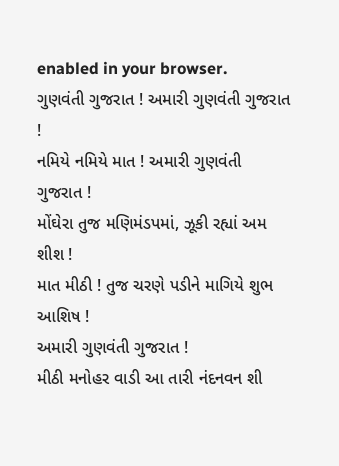enabled in your browser.
ગુણવંતી ગુજરાત ! અમારી ગુણવંતી ગુજરાત !
નમિયે નમિયે માત ! અમારી ગુણવંતી ગુજરાત !
મોંઘેરા તુજ મણિમંડપમાં, ઝૂકી રહ્યાં અમ શીશ !
માત મીઠી ! તુજ ચરણે પડીને માગિયે શુભ આશિષ !
અમારી ગુણવંતી ગુજરાત !
મીઠી મનોહર વાડી આ તારી નંદનવન શી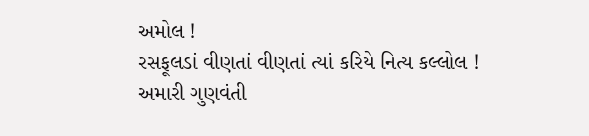અમોલ !
રસફૂલડાં વીણતાં વીણતાં ત્યાં કરિયે નિત્ય કલ્લોલ !
અમારી ગુણવંતી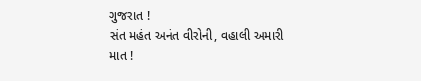ગુજરાત !
સંત મહંત અનંત વીરોની, વહાલી અમારી માત !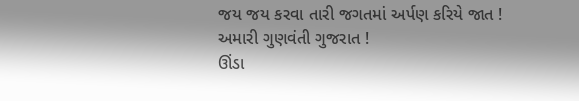જય જય કરવા તારી જગતમાં અર્પણ કરિયે જાત !
અમારી ગુણવંતી ગુજરાત !
ઊંડા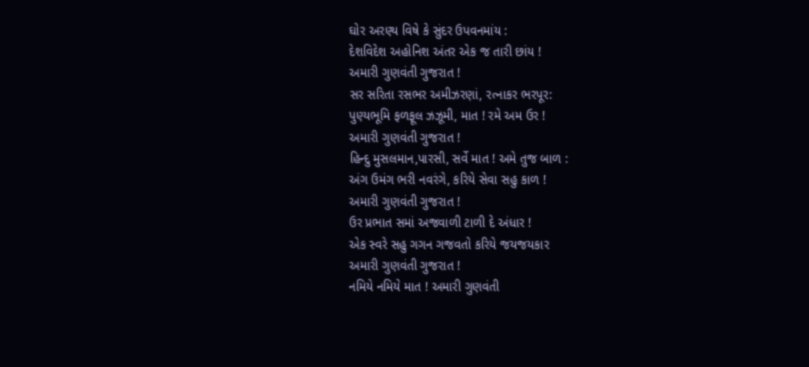ઘોર અરણ્ય વિષે કે સુંદર ઉપવનમાંય :
દેશવિદેશ અહોનિશ અંતર એક જ તારી છાંય !
અમારી ગુણવંતી ગુજરાત !
સર સરિતા રસભર અમીઝરણાં, રત્નાકર ભરપૂર:
પુણ્યભૂમિ ફળફૂલ ઝઝૂમી, માત ! રમે અમ ઉર !
અમારી ગુણવંતી ગુજરાત !
હિન્દુ મુસલમાન,પારસી, સર્વે માત ! અમે તુજ બાળ :
અંગ ઉમંગ ભરી નવરંગે, કરિયે સેવા સહુ કાળ !
અમારી ગુણવંતી ગુજરાત !
ઉર પ્રભાત સમાં અજવાળી ટાળી દે અંધાર !
એક સ્વરે સહુ ગગન ગજવતો કરિયે જયજયકાર
અમારી ગુણવંતી ગુજરાત !
નમિયે નમિયે માત ! અમારી ગુણવંતી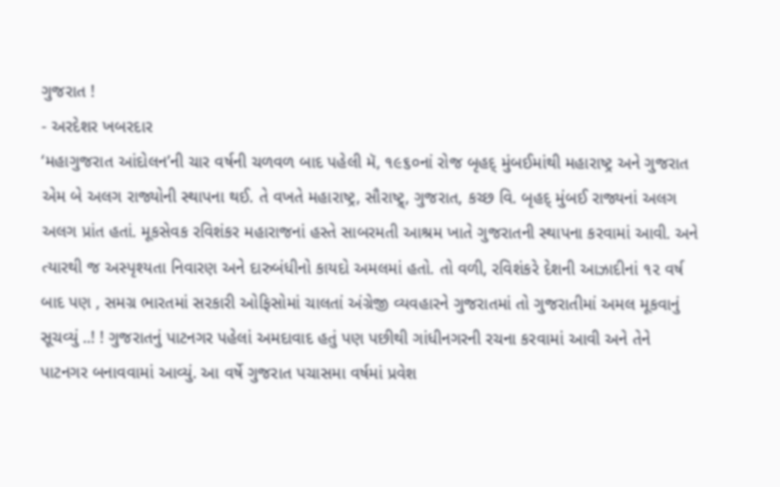ગુજરાત !
- અરદેશર ખબરદાર
‘મહાગુજરાત આંદોલન’ની ચાર વર્ષની ચળવળ બાદ પહેલી મૅ, ૧૯૬૦નાં રોજ બૃહદ્ મુંબઈમાંથી મહારાષ્ટ્ર અને ગુજરાત એમ બે અલગ રાજ્યોની સ્થાપના થઈ. તે વખતે મહારાષ્ટ્ર, સૌરાષ્ટ્ર્, ગુજરાત, કચ્છ વિ. બૃહદ્ મુંબઈ રાજ્યનાં અલગ અલગ પ્રાંત હતાં. મૂકસેવક રવિશંકર મહારાજનાં હસ્તે સાબરમતી આશ્રમ ખાતે ગુજરાતની સ્થાપના કરવામાં આવી. અને ત્યારથી જ અસ્પૃશ્યતા નિવારણ અને દારુબંધીનો કાયદો અમલમાં હતો. તો વળી, રવિશંકરે દેશની આઝાદીનાં ૧૨ વર્ષ બાદ પણ , સમગ્ર ભારતમાં સરકારી ઓફિસોમાં ચાલતાં અંગ્રેજી વ્યવહારને ગુજરાતમાં તો ગુજરાતીમાં અમલ મૂકવાનું સૂચવ્યું ..! ! ગુજરાતનું પાટનગર પહેલાં અમદાવાદ હતું પણ પછીથી ગાંધીનગરની રચના કરવામાં આવી અને તેને પાટનગર બનાવવામાં આવ્યું. આ વર્ષે ગુજરાત પચાસમા વર્ષમાં પ્રવેશ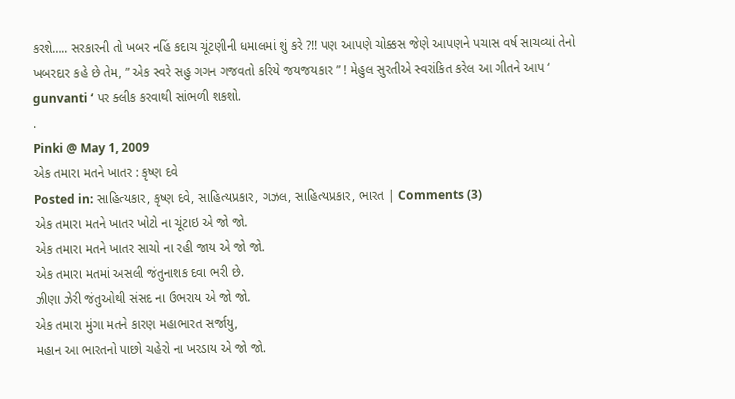કરશે….. સરકારની તો ખબર નહિં કદાચ ચૂંટણીની ધમાલમાં શું કરે ?!! પણ આપણે ચોક્કસ જેણે આપણને પચાસ વર્ષ સાચવ્યાં તેનો ખબરદાર કહે છે તેમ, ” એક સ્વરે સહુ ગગન ગજવતો કરિયે જયજયકાર ” ! મેહુલ સુરતીએ સ્વરાંકિત કરેલ આ ગીતને આપ ‘ gunvanti ‘ પર ક્લીક કરવાથી સાંભળી શકશો.
.
Pinki @ May 1, 2009
એક તમારા મતને ખાતર : કૃષ્ણ દવે
Posted in: સાહિત્યકાર, કૃષ્ણ દવે, સાહિત્યપ્રકાર, ગઝલ, સાહિત્યપ્રકાર, ભારત | Comments (3)
એક તમારા મતને ખાતર ખોટો ના ચૂંટાઇ એ જો જો.
એક તમારા મતને ખાતર સાચો ના રહી જાય એ જો જો.
એક તમારા મતમાં અસલી જંતુનાશક દવા ભરી છે.
ઝીણા ઝેરી જંતુઓથી સંસદ ના ઉભરાય એ જો જો.
એક તમારા મુંગા મતને કારણ મહાભારત સર્જાયુ,
મહાન આ ભારતનો પાછો ચહેરો ના ખરડાય એ જો જો.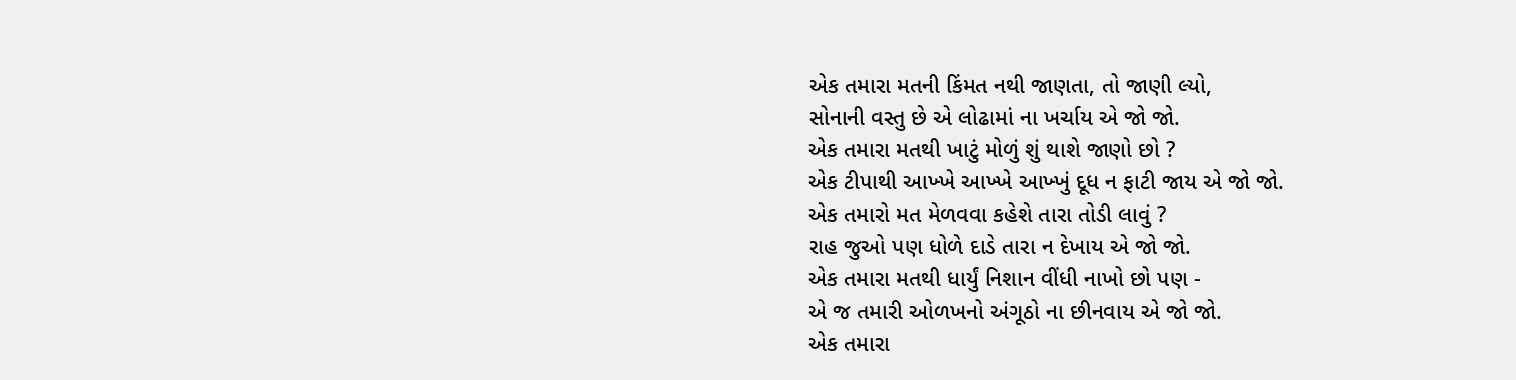એક તમારા મતની કિંમત નથી જાણતા, તો જાણી લ્યો,
સોનાની વસ્તુ છે એ લોઢામાં ના ખર્ચાય એ જો જો.
એક તમારા મતથી ખાટું મોળું શું થાશે જાણો છો ?
એક ટીપાથી આખ્ખે આખ્ખે આખ્ખું દૂધ ન ફાટી જાય એ જો જો.
એક તમારો મત મેળવવા કહેશે તારા તોડી લાવું ?
રાહ જુઓ પણ ધોળે દાડે તારા ન દેખાય એ જો જો.
એક તમારા મતથી ધાર્યું નિશાન વીંધી નાખો છો પણ -
એ જ તમારી ઓળખનો અંગૂઠો ના છીનવાય એ જો જો.
એક તમારા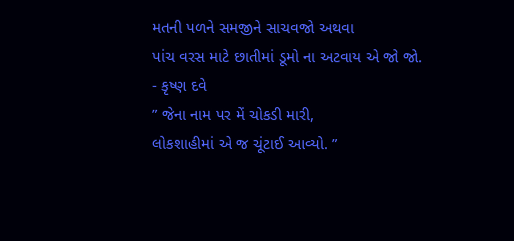મતની પળને સમજીને સાચવજો અથવા
પાંચ વરસ માટે છાતીમાં ડૂમો ના અટવાય એ જો જો.
- કૃષ્ણ દવે
” જેના નામ પર મેં ચોકડી મારી,
લોકશાહીમાં એ જ ચૂંટાઈ આવ્યો. ”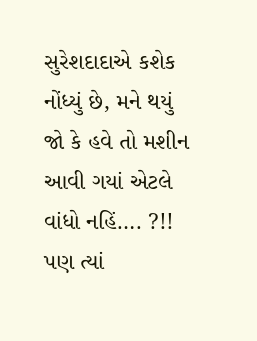સુરેશદાદાએ કશેક નોંધ્યું છે, મને થયું જો કે હવે તો મશીન આવી ગયાં એટલે વાંધો નહિં…. ?!! પણ ત્યાં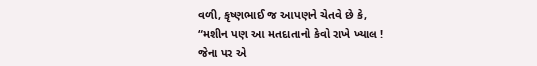વળી, કૃષ્ણભાઈ જ આપણને ચેતવે છે કે,
“મશીન પણ આ મતદાતાનો કેવો રાખે ખ્યાલ !
જેના પર એ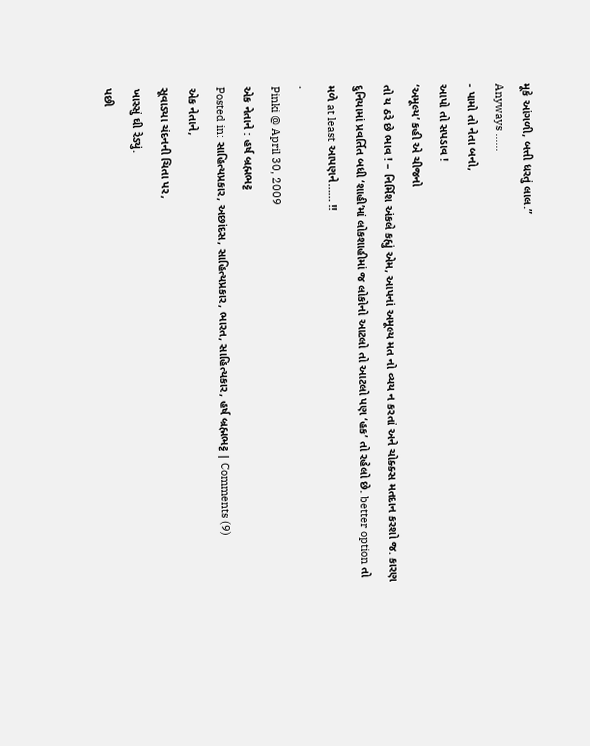મૂકે આંગળી, બત્તી ધરતું લાલ.”
Anyways ……
- પામો તો નેતા બનો,
આપો તો સપડાવ !
‘અમૂલ્ય’ કહી એ ચીજનો
તો ય ઠરે છે ભાવ ! – નિર્મિશ અંકલે કહ્યું એમ, આપનાં અમૂલ્ય મત નો વ્યય ન કરતાં અને ચોક્ક્સ મતદાન કરશો જ. કારણ દુનિયામાં પ્રવર્તિત બધી ‘શાહી’માં લોકશાહીમાં જ લોકોનો આટલો તો આટલો પણ ‘હક’ તો રહેલો છે. better option તો મળે at least આપણને…… !!
.
Pinki @ April 30, 2009
એક નેતાને : હર્ષ બ્રહ્મભટ્ટ
Posted in: સાહિત્યપ્રકાર, અછાંદસ, સાહિત્યપ્રકાર, ભારત, સાહિત્યકાર, હર્ષ બ્રહ્મભટ્ટ | Comments (9)
એક નેતાને,
સૂવાડ્યા ચંદનની ચિતા પર,
ખાસ્સું ઘી રેડ્યું.
પછી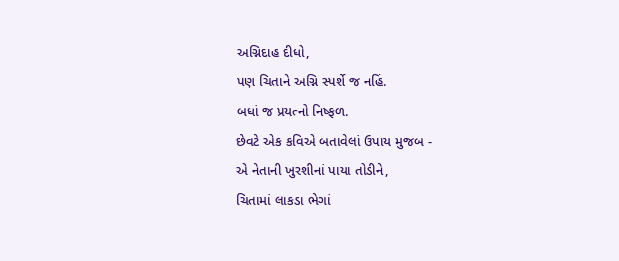અગ્નિદાહ દીધો,
પણ ચિતાને અગ્નિ સ્પર્શે જ નહિં.
બધાં જ પ્રયત્નો નિષ્ફળ.
છેવટે એક કવિએ બતાવેલાં ઉપાય મુજબ -
એ નેતાની ખુરશીનાં પાયા તોડીને,
ચિતામાં લાકડા ભેગાં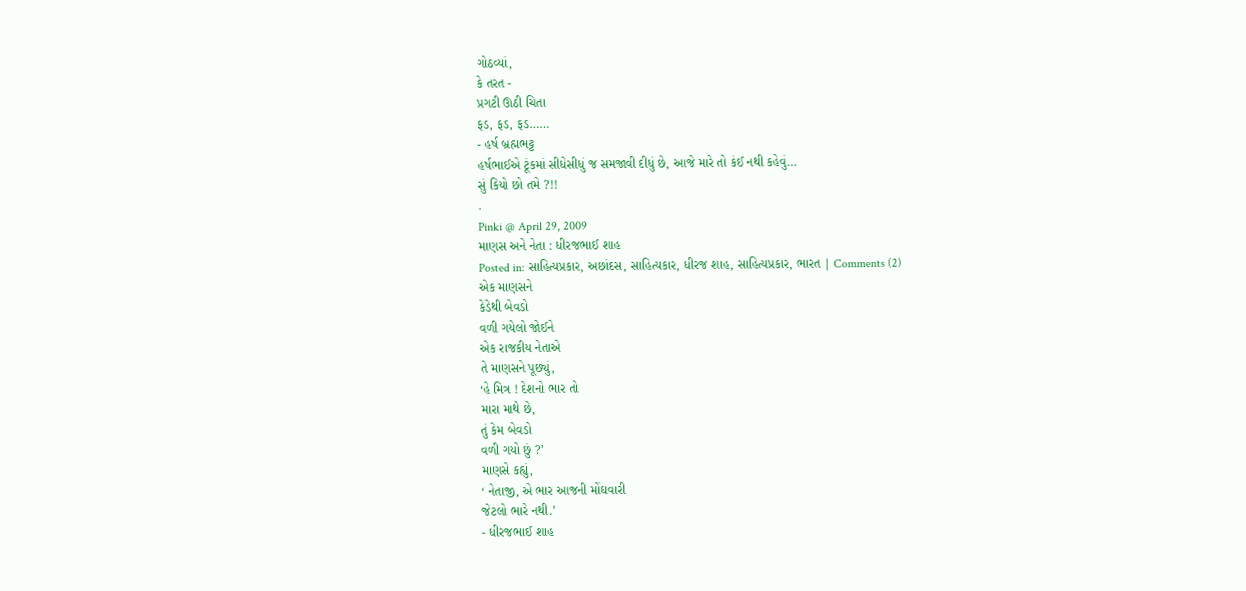ગોઠવ્યાં,
કે તરત -
પ્રગટી ઊઠી ચિતા
ફડ, ફડ, ફડ……
- હર્ષ બ્રહ્મભટ્ટ
હર્ષભાઈએ ટૂંકમાં સીધેસીધું જ સમજાવી દીધું છે, આજે મારે તો કંઈ નથી કહેવું…
સું કિયો છો તમે ?!!
.
Pinki @ April 29, 2009
માણસ અને નેતા : ધીરજભાઈ શાહ
Posted in: સાહિત્યપ્રકાર, અછાંદસ, સાહિત્યકાર, ધીરજ શાહ, સાહિત્યપ્રકાર, ભારત | Comments (2)
એક માણસને
કેડેથી બેવડો
વળી ગયેલો જોઈને
એક રાજકીય નેતાએ
તે માણસને પૂછ્યું,
‘હે મિત્ર ! દેશનો ભાર તો
મારા માથે છે,
તું કેમ બેવડો
વળી ગયો છું ?’
માણસે કહ્યું,
‘ નેતાજી, એ ભાર આજની મોંઘવારી
જેટલો ભારે નથી.’
- ધીરજભાઈ શાહ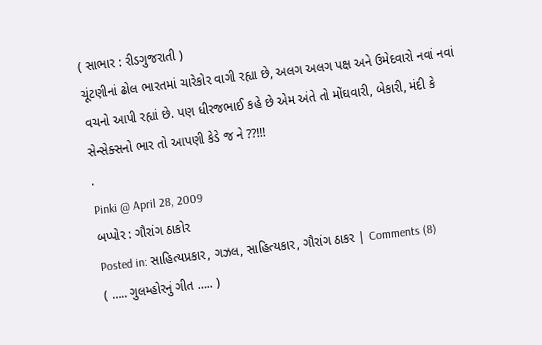( સાભાર : રીડગુજરાતી )
ચૂંટણીનાં ઢોલ ભારતમાં ચારેકોર વાગી રહ્યા છે, અલગ અલગ પક્ષ અને ઉમેદવારો નવાં નવાં વચનો આપી રહ્યાં છે. પણ ધીરજભાઈ કહે છે એમ અંતે તો મોંઘવારી, બેકારી, મંદી કે સેન્સેક્સનો ભાર તો આપણી કેડે જ ને ??!!!
.
Pinki @ April 28, 2009
બપ્પોર : ગૌરાંગ ઠાકોર
Posted in: સાહિત્યપ્રકાર, ગઝલ, સાહિત્યકાર, ગૌરાંગ ઠાકર | Comments (8)
( ….. ગુલમ્હોરનું ગીત ….. )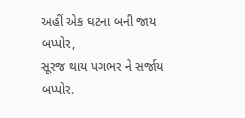અહીં એક ઘટના બની જાય બપ્પોર,
સૂરજ થાય પગભર ને સર્જાય બપ્પોર.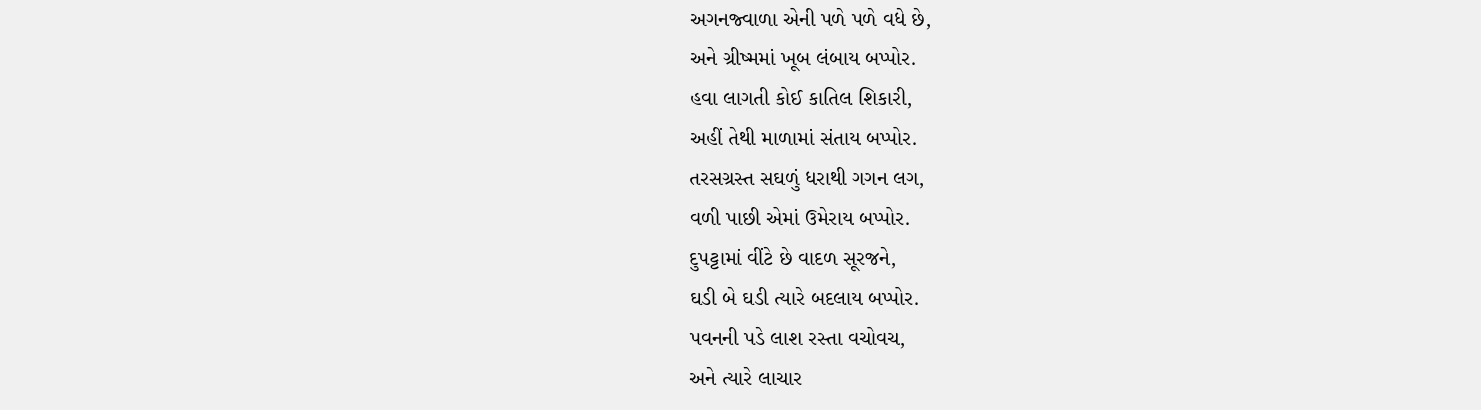અગનજ્વાળા એની પળે પળે વધે છે,
અને ગ્રીષ્મમાં ખૂબ લંબાય બપ્પોર.
હવા લાગતી કોઈ કાતિલ શિકારી,
અહીં તેથી માળામાં સંતાય બપ્પોર.
તરસગ્રસ્ત સઘળું ધરાથી ગગન લગ,
વળી પાછી એમાં ઉમેરાય બપ્પોર.
દુપટ્ટામાં વીંટે છે વાદળ સૂરજને,
ઘડી બે ઘડી ત્યારે બદલાય બપ્પોર.
પવનની પડે લાશ રસ્તા વચોવચ,
અને ત્યારે લાચાર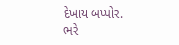દેખાય બપ્પોર.
ભરે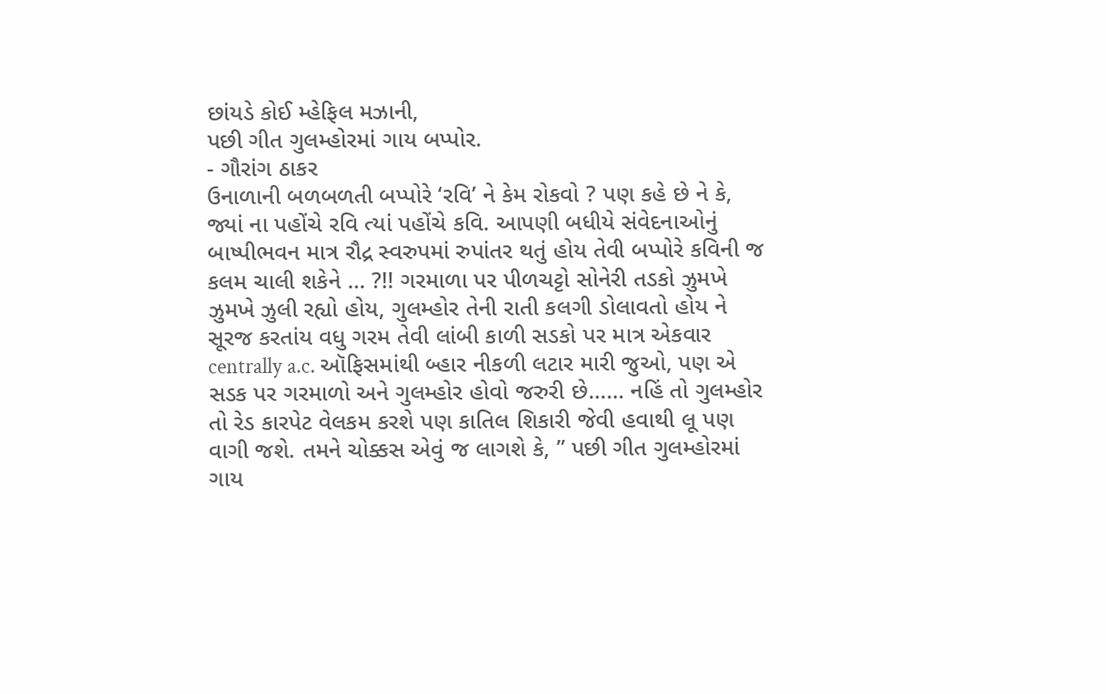છાંયડે કોઈ મ્હેફિલ મઝાની,
પછી ગીત ગુલમ્હોરમાં ગાય બપ્પોર.
- ગૌરાંગ ઠાકર
ઉનાળાની બળબળતી બપ્પોરે ‘રવિ’ ને કેમ રોકવો ? પણ કહે છે ને કે, જ્યાં ના પહોંચે રવિ ત્યાં પહોંચે કવિ. આપણી બધીયે સંવેદનાઓનું બાષ્પીભવન માત્ર રૌદ્ર સ્વરુપમાં રુપાંતર થતું હોય તેવી બપ્પોરે કવિની જ કલમ ચાલી શકેને … ?!! ગરમાળા પર પીળચટ્ટો સોનેરી તડકો ઝુમખે ઝુમખે ઝુલી રહ્યો હોય, ગુલમ્હોર તેની રાતી કલગી ડોલાવતો હોય ને સૂરજ કરતાંય વધુ ગરમ તેવી લાંબી કાળી સડકો પર માત્ર એકવાર centrally a.c. ઑફિસમાંથી બ્હાર નીકળી લટાર મારી જુઓ, પણ એ સડક પર ગરમાળો અને ગુલમ્હોર હોવો જરુરી છે…… નહિં તો ગુલમ્હોર તો રેડ કારપેટ વેલકમ કરશે પણ કાતિલ શિકારી જેવી હવાથી લૂ પણ વાગી જશે. તમને ચોક્કસ એવું જ લાગશે કે, ” પછી ગીત ગુલમ્હોરમાં ગાય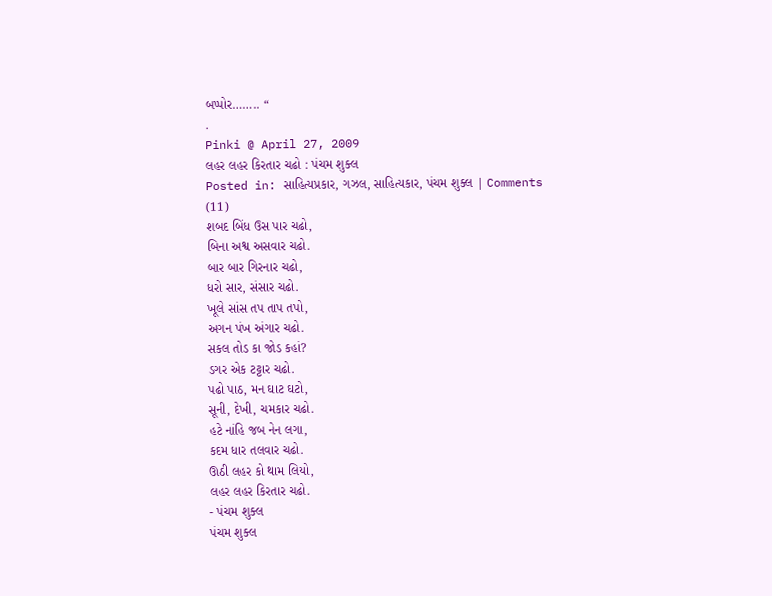બપ્પોર…….. “
.
Pinki @ April 27, 2009
લહર લહર કિરતાર ચઢો : પંચમ શુક્લ
Posted in: સાહિત્યપ્રકાર, ગઝલ, સાહિત્યકાર, પંચમ શુક્લ | Comments (11)
શબદ બિંધ ઉસ પાર ચઢો,
બિના અશ્વ અસવાર ચઢો.
બાર બાર ગિરનાર ચઢો,
ધરો સાર, સંસાર ચઢો.
ખૂલે સાંસ તપ તાપ તપો,
અગન પંખ અંગાર ચઢો.
સકલ તોડ કા જોડ કહાં?
ડગર એક ટટ્ટાર ચઢો.
પઢો પાઠ, મન ઘાટ ઘટો,
સૂની, દેખી, ચમકાર ચઢો.
હટે નાંહિ જબ નેન લગા,
કદમ ધાર તલવાર ચઢો.
ઊઠી લહર કો થામ લિયો,
લહર લહર કિરતાર ચઢો.
- પંચમ શુક્લ
પંચમ શુક્લ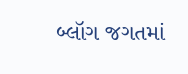બ્લૉગ જગતમાં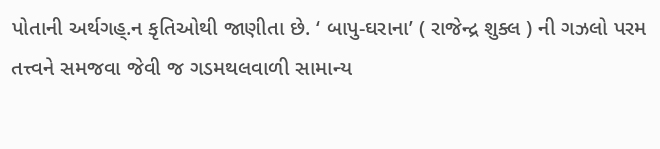પોતાની અર્થગહ્.ન કૃતિઓથી જાણીતા છે. ‘ બાપુ-ઘરાના’ ( રાજેન્દ્ર શુક્લ ) ની ગઝલો પરમ તત્ત્વને સમજવા જેવી જ ગડમથલવાળી સામાન્ય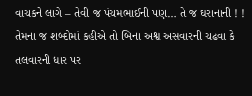વાચકને લાગે – તેવી જ પંચમભાઈની પણ… તે જ ઘરાનાની ! ! તેમના જ શબ્દોમાં કહીએ તો બિના અશ્વ અસવારની ચઢવા કે તલવારની ધાર પર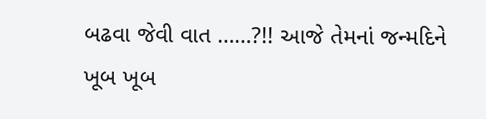બઢવા જેવી વાત ……?!! આજે તેમનાં જન્મદિને ખૂબ ખૂબ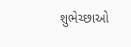શુભેચ્છાઓ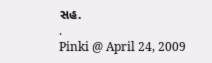સહ.
.
Pinki @ April 24, 2009